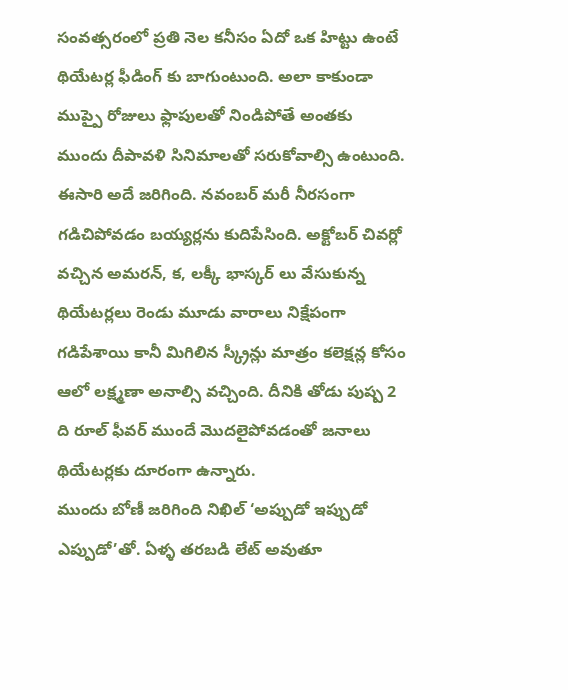సంవత్సరంలో ప్రతి నెల కనీసం ఏదో ఒక హిట్టు ఉంటే థియేటర్ల ఫీడింగ్ కు బాగుంటుంది. అలా కాకుండా ముప్పై రోజులు ఫ్లాపులతో నిండిపోతే అంతకు ముందు దీపావళి సినిమాలతో సరుకోవాల్సి ఉంటుంది. ఈసారి అదే జరిగింది. నవంబర్ మరీ నీరసంగా గడిచిపోవడం బయ్యర్లను కుదిపేసింది. అక్టోబర్ చివర్లో వచ్చిన అమరన్, క, లక్కీ భాస్కర్ లు వేసుకున్న థియేటర్లలు రెండు మూడు వారాలు నిక్షేపంగా గడిపేశాయి కానీ మిగిలిన స్క్రీన్లు మాత్రం కలెక్షన్ల కోసం ఆలో లక్ష్మణా అనాల్సి వచ్చింది. దీనికి తోడు పుష్ప 2 ది రూల్ ఫీవర్ ముందే మొదలైపోవడంతో జనాలు థియేటర్లకు దూరంగా ఉన్నారు.
ముందు బోణీ జరిగింది నిఖిల్ ‘అప్పుడో ఇప్పుడో ఎప్పుడో’తో. ఏళ్ళ తరబడి లేట్ అవుతూ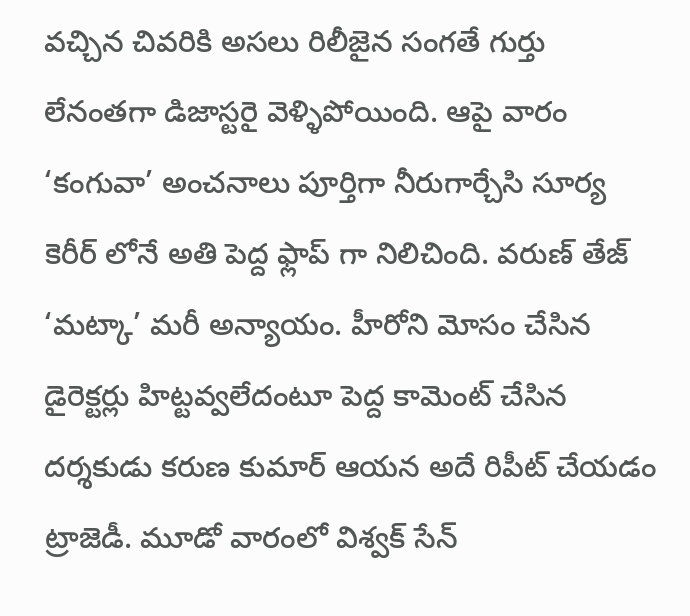వచ్చిన చివరికి అసలు రిలీజైన సంగతే గుర్తు లేనంతగా డిజాస్టరై వెళ్ళిపోయింది. ఆపై వారం ‘కంగువా’ అంచనాలు పూర్తిగా నీరుగార్చేసి సూర్య కెరీర్ లోనే అతి పెద్ద ఫ్లాప్ గా నిలిచింది. వరుణ్ తేజ్ ‘మట్కా’ మరీ అన్యాయం. హీరోని మోసం చేసిన డైరెక్టర్లు హిట్టవ్వలేదంటూ పెద్ద కామెంట్ చేసిన దర్శకుడు కరుణ కుమార్ ఆయన అదే రిపీట్ చేయడం ట్రాజెడీ. మూడో వారంలో విశ్వక్ సేన్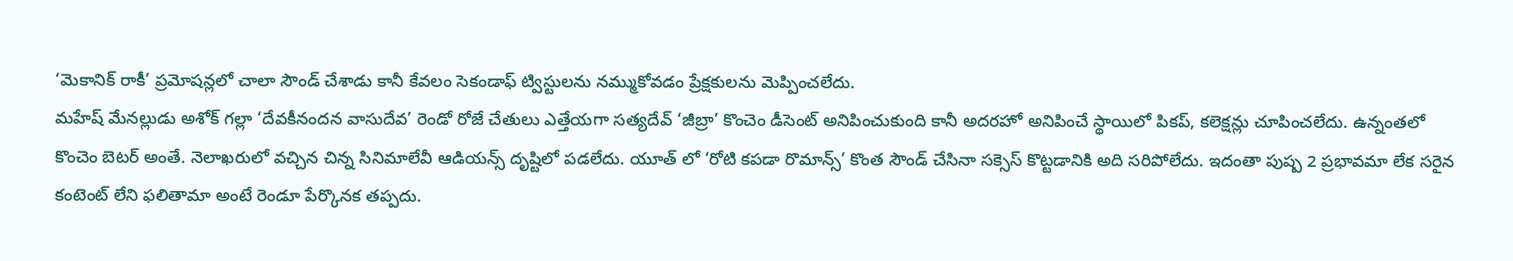‘మెకానిక్ రాకీ’ ప్రమోషన్లలో చాలా సౌండ్ చేశాడు కానీ కేవలం సెకండాఫ్ ట్విస్టులను నమ్ముకోవడం ప్రేక్షకులను మెప్పించలేదు.
మహేష్ మేనల్లుడు అశోక్ గల్లా ‘దేవకీనందన వాసుదేవ’ రెండో రోజే చేతులు ఎత్తేయగా సత్యదేవ్ ‘జీబ్రా’ కొంచెం డీసెంట్ అనిపించుకుంది కానీ అదరహో అనిపించే స్థాయిలో పికప్, కలెక్షన్లు చూపించలేదు. ఉన్నంతలో కొంచెం బెటర్ అంతే. నెలాఖరులో వచ్చిన చిన్న సినిమాలేవీ ఆడియన్స్ దృష్టిలో పడలేదు. యూత్ లో ‘రోటి కపడా రొమాన్స్’ కొంత సౌండ్ చేసినా సక్సెస్ కొట్టడానికి అది సరిపోలేదు. ఇదంతా పుష్ప 2 ప్రభావమా లేక సరైన కంటెంట్ లేని ఫలితామా అంటే రెండూ పేర్కొనక తప్పదు.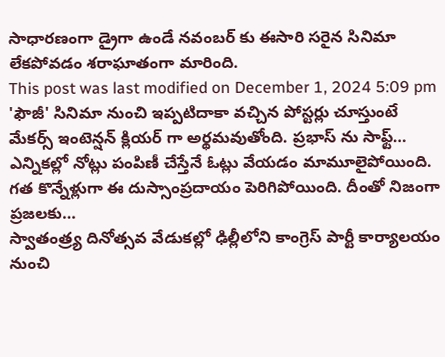సాధారణంగా డ్రైగా ఉండే నవంబర్ కు ఈసారి సరైన సినిమా లేకపోవడం శరాఘాతంగా మారింది.
This post was last modified on December 1, 2024 5:09 pm
'ఫౌజీ' సినిమా నుంచి ఇప్పటిదాకా వచ్చిన పోస్టర్లు చూస్తుంటే మేకర్స్ ఇంటెన్షన్ క్లియర్ గా అర్థమవుతోంది. ప్రభాస్ ను సాఫ్ట్…
ఎన్నికల్లో నోట్లు పంపిణీ చేస్తేనే ఓట్లు వేయడం మామూలైపోయింది. గత కొన్నేళ్లుగా ఈ దుస్సాంప్రదాయం పెరిగిపోయింది. దీంతో నిజంగా ప్రజలకు…
స్వాతంత్ర్య దినోత్సవ వేడుకల్లో ఢిల్లీలోని కాంగ్రెస్ పార్టీ కార్యాలయం నుంచి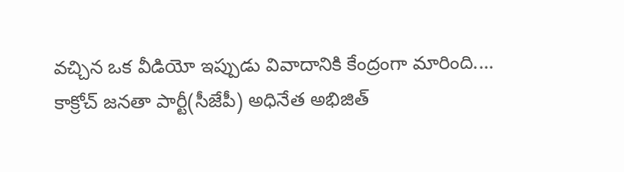వచ్చిన ఒక వీడియో ఇప్పుడు వివాదానికి కేంద్రంగా మారింది.…
కాక్రోచ్ జనతా పార్టీ(సీజేపీ) అధినేత అభిజిత్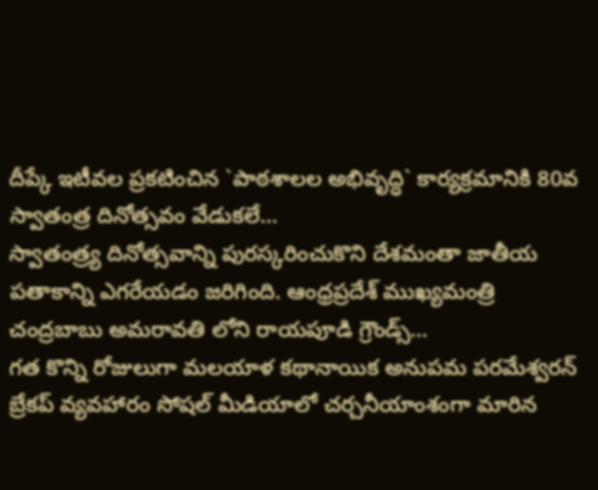దీప్కే ఇటీవల ప్రకటించిన `పాఠశాలల అభివృద్ధి` కార్యక్రమానికి 80వ స్వాతంత్ర దినోత్సవం వేడుకలే…
స్వాతంత్ర్య దినోత్సవాన్ని పురస్కరించుకొని దేశమంతా జాతీయ పతాకాన్ని ఎగరేయడం జరిగింది. ఆంధ్రప్రదేశ్ ముఖ్యమంత్రి చంద్రబాబు అమరావతి లోని రాయపూడి గ్రౌండ్స్…
గత కొన్ని రోజులుగా మలయాళ కథానాయిక అనుపమ పరమేశ్వరన్ బ్రేకప్ వ్యవహారం సోషల్ మీడియాలో చర్చనీయాంశంగా మారిన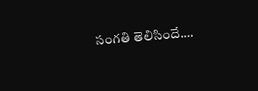సంగతి తెలిసిందే.…